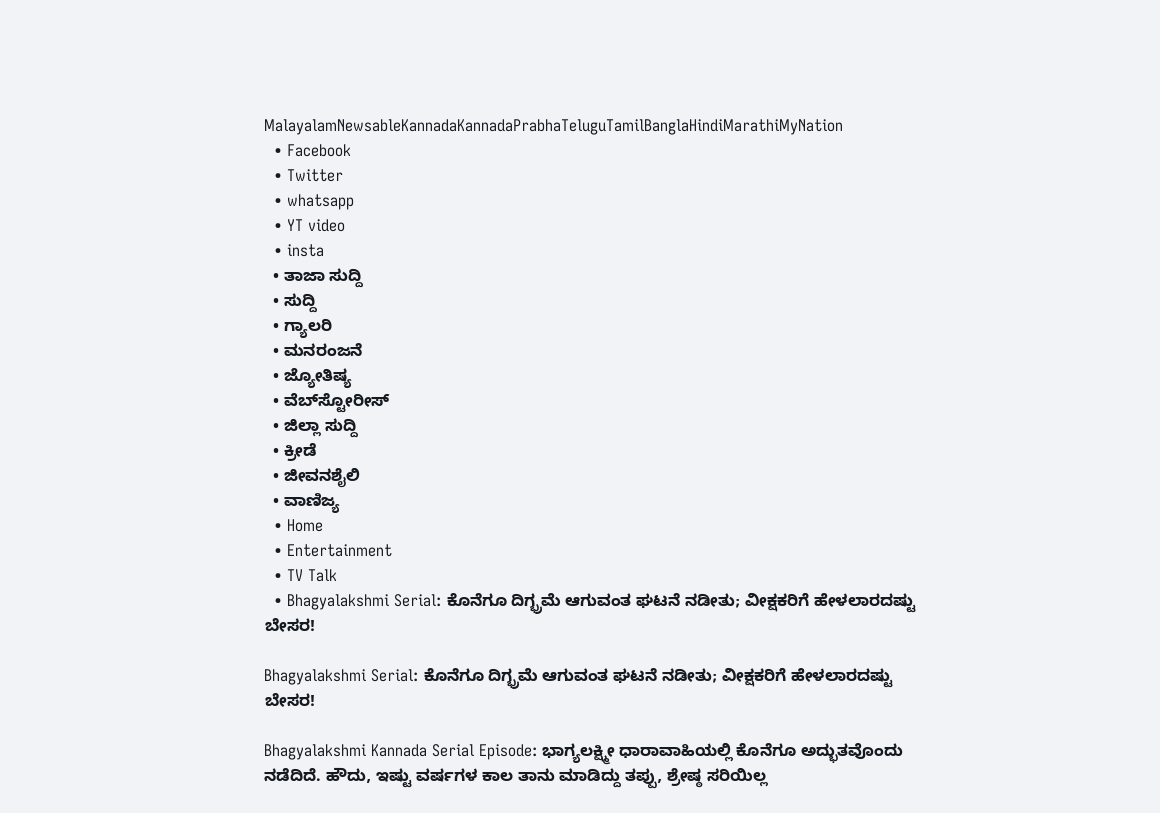MalayalamNewsableKannadaKannadaPrabhaTeluguTamilBanglaHindiMarathiMyNation
  • Facebook
  • Twitter
  • whatsapp
  • YT video
  • insta
  • ತಾಜಾ ಸುದ್ದಿ
  • ಸುದ್ದಿ
  • ಗ್ಯಾಲರಿ
  • ಮನರಂಜನೆ
  • ಜ್ಯೋತಿಷ್ಯ
  • ವೆಬ್‌ಸ್ಟೋರೀಸ್
  • ಜಿಲ್ಲಾ ಸುದ್ದಿ
  • ಕ್ರೀಡೆ
  • ಜೀವನಶೈಲಿ
  • ವಾಣಿಜ್ಯ
  • Home
  • Entertainment
  • TV Talk
  • Bhagyalakshmi Serial: ಕೊನೆಗೂ ದಿಗ್ಭ್ರಮೆ ಆಗುವಂತ ಘಟನೆ ನಡೀತು; ವೀಕ್ಷಕರಿಗೆ ಹೇಳಲಾರದಷ್ಟು ಬೇಸರ!

Bhagyalakshmi Serial: ಕೊನೆಗೂ ದಿಗ್ಭ್ರಮೆ ಆಗುವಂತ ಘಟನೆ ನಡೀತು; ವೀಕ್ಷಕರಿಗೆ ಹೇಳಲಾರದಷ್ಟು ಬೇಸರ!

Bhagyalakshmi Kannada Serial Episode: ಭಾಗ್ಯಲಕ್ಷ್ಮೀ ಧಾರಾವಾಹಿಯಲ್ಲಿ ಕೊನೆಗೂ ಅದ್ಭುತವೊಂದು ನಡೆದಿದೆ. ಹೌದು, ಇಷ್ಟು ವರ್ಷಗಳ ಕಾಲ ತಾನು ಮಾಡಿದ್ದು ತಪ್ಪು, ಶ್ರೇಷ್ಠ ಸರಿಯಿಲ್ಲ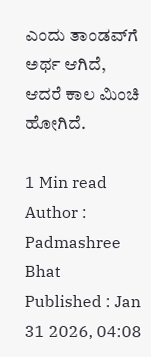ಎಂದು ತಾಂಡವ್‌ಗೆ ಅರ್ಥ ಆಗಿದೆ, ಆದರೆ ಕಾಲ ಮಿಂಚಿ ಹೋಗಿದೆ.

1 Min read
Author : Padmashree Bhat
Published : Jan 31 2026, 04:08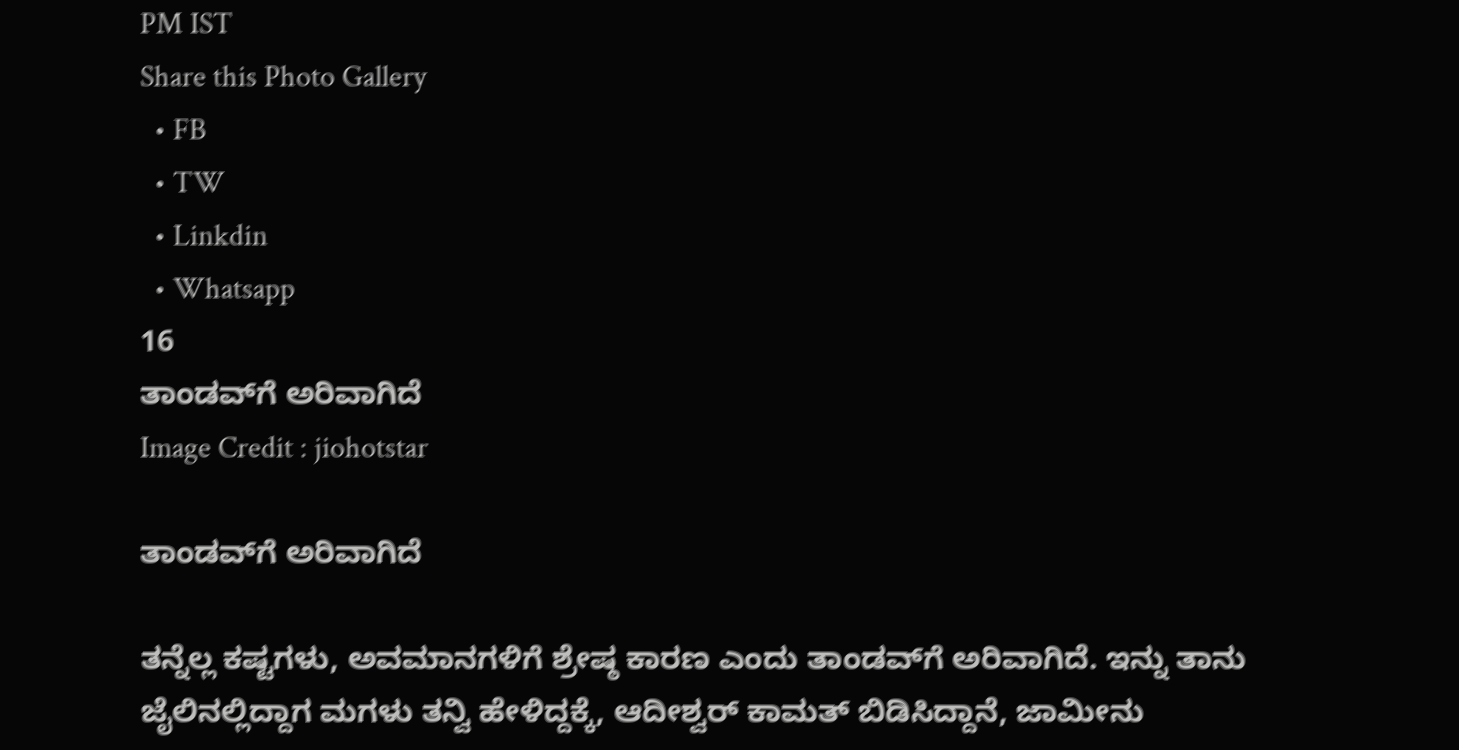PM IST
Share this Photo Gallery
  • FB
  • TW
  • Linkdin
  • Whatsapp
16
ತಾಂಡವ್‌ಗೆ ಅರಿವಾಗಿದೆ
Image Credit : jiohotstar

ತಾಂಡವ್‌ಗೆ ಅರಿವಾಗಿದೆ

ತನ್ನೆಲ್ಲ ಕಷ್ಟಗಳು, ಅವಮಾನಗಳಿಗೆ ಶ್ರೇಷ್ಠ ಕಾರಣ ಎಂದು ತಾಂಡವ್‌ಗೆ ಅರಿವಾಗಿದೆ. ಇನ್ನು ತಾನು ಜೈಲಿನಲ್ಲಿದ್ದಾಗ ಮಗಳು ತನ್ವಿ ಹೇಳಿದ್ದಕ್ಕೆ, ಆದೀಶ್ವರ್‌ ಕಾಮತ್‌ ಬಿಡಿಸಿದ್ದಾನೆ, ಜಾಮೀನು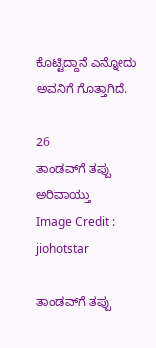ಕೊಟ್ಟಿದ್ದಾನೆ ಎನ್ನೋದು ಅವನಿಗೆ ಗೊತ್ತಾಗಿದೆ.

26
ತಾಂಡವ್‌ಗೆ ತಪ್ಪು ಅರಿವಾಯ್ತು
Image Credit : jiohotstar

ತಾಂಡವ್‌ಗೆ ತಪ್ಪು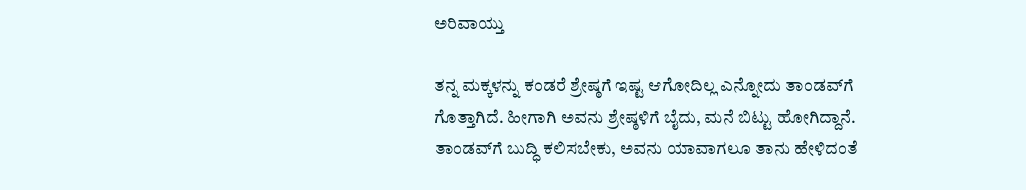ಅರಿವಾಯ್ತು

ತನ್ನ ಮಕ್ಕಳನ್ನು ಕಂಡರೆ ಶ್ರೇಷ್ಠಗೆ ಇಷ್ಟ ಆಗೋದಿಲ್ಲ ಎನ್ನೋದು ತಾಂಡವ್‌ಗೆ ಗೊತ್ತಾಗಿದೆ. ಹೀಗಾಗಿ ಅವನು ಶ್ರೇಷ್ಠಳಿಗೆ ಬೈದು, ಮನೆ ಬಿಟ್ಟು ಹೋಗಿದ್ದಾನೆ. ತಾಂಡವ್‌ಗೆ ಬುದ್ಧಿ ಕಲಿಸಬೇಕು, ಅವನು ಯಾವಾಗಲೂ ತಾನು ಹೇಳಿದಂತೆ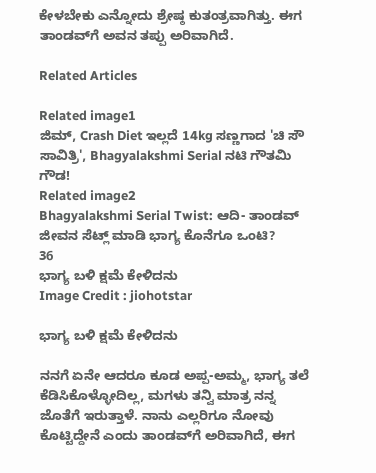ಕೇಳಬೇಕು ಎನ್ನೋದು ಶ್ರೇಷ್ಠ ಕುತಂತ್ರವಾಗಿತ್ತು. ಈಗ ತಾಂಡವ್‌ಗೆ ಅವನ ತಪ್ಪು ಅರಿವಾಗಿದೆ.

Related Articles

Related image1
ಜಿಮ್‌, Crash Diet ಇಲ್ಲದೆ 14kg ಸಣ್ಣಗಾದ 'ಚಿ ಸೌ ಸಾವಿತ್ರಿ', Bhagyalakshmi Serial ನಟಿ ಗೌತಮಿ ಗೌಡ!
Related image2
Bhagyalakshmi Serial Twist: ಆದಿ- ತಾಂಡವ್ ಜೀವನ ಸೆಟ್ಲ್ ಮಾಡಿ ಭಾಗ್ಯ ಕೊನೆಗೂ ಒಂಟಿ?
36
ಭಾಗ್ಯ ಬಳಿ ಕ್ಷಮೆ ಕೇಳಿದನು
Image Credit : jiohotstar

ಭಾಗ್ಯ ಬಳಿ ಕ್ಷಮೆ ಕೇಳಿದನು

ನನಗೆ ಏನೇ ಆದರೂ ಕೂಡ ಅಪ್ಪ-ಅಮ್ಮ, ಭಾಗ್ಯ ತಲೆ ಕೆಡಿಸಿಕೊಳ್ಳೋದಿಲ್ಲ, ಮಗಳು ತನ್ವಿ ಮಾತ್ರ ನನ್ನ ಜೊತೆಗೆ ಇರುತ್ತಾಳೆ. ನಾನು ಎಲ್ಲರಿಗೂ ನೋವು ಕೊಟ್ಟಿದ್ದೇನೆ ಎಂದು ತಾಂಡವ್‌ಗೆ ಅರಿವಾಗಿದೆ, ಈಗ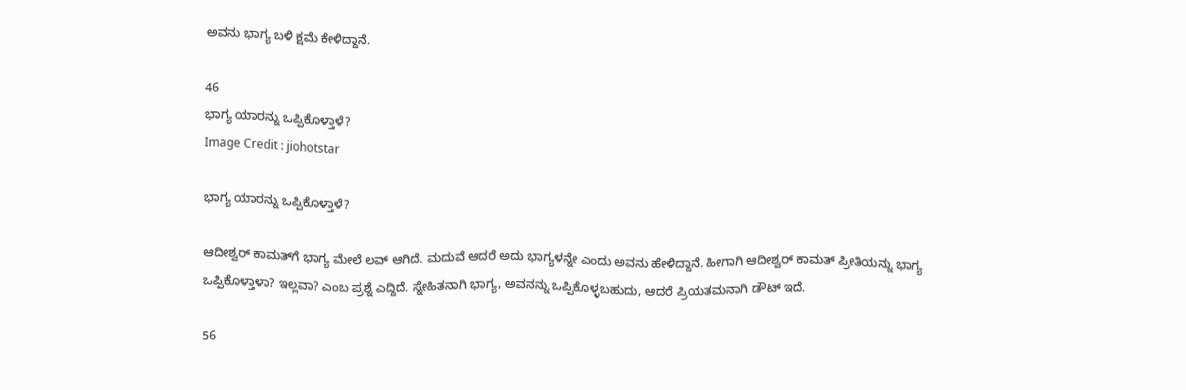ಅವನು ಭಾಗ್ಯ ಬಳಿ ಕ್ಷಮೆ ಕೇಳಿದ್ದಾನೆ.

46
ಭಾಗ್ಯ ಯಾರನ್ನು ಒಪ್ಪಿಕೊಳ್ತಾಳೆ?
Image Credit : jiohotstar

ಭಾಗ್ಯ ಯಾರನ್ನು ಒಪ್ಪಿಕೊಳ್ತಾಳೆ?

ಆದೀಶ್ವರ್‌ ಕಾಮತ್‌ಗೆ ಭಾಗ್ಯ ಮೇಲೆ ಲವ್‌ ಆಗಿದೆ. ಮದುವೆ ಆದರೆ ಅದು ಭಾಗ್ಯಳನ್ನೇ ಎಂದು ಅವನು ಹೇಳಿದ್ದಾನೆ. ಹೀಗಾಗಿ ಆದೀಶ್ವರ್‌ ಕಾಮತ್‌ ಪ್ರೀತಿಯನ್ನು ಭಾಗ್ಯ ಒಪ್ಪಿಕೊಳ್ತಾಳಾ? ಇಲ್ಲವಾ? ಎಂಬ ಪ್ರಶ್ನೆ ಎದ್ದಿದೆ. ಸ್ನೇಹಿತನಾಗಿ ಭಾಗ್ಯ, ಅವನನ್ನು ಒಪ್ಪಿಕೊಳ್ಳಬಹುದು, ಆದರೆ ಪ್ರಿಯತಮನಾಗಿ ಡೌಟ್‌ ಇದೆ.

56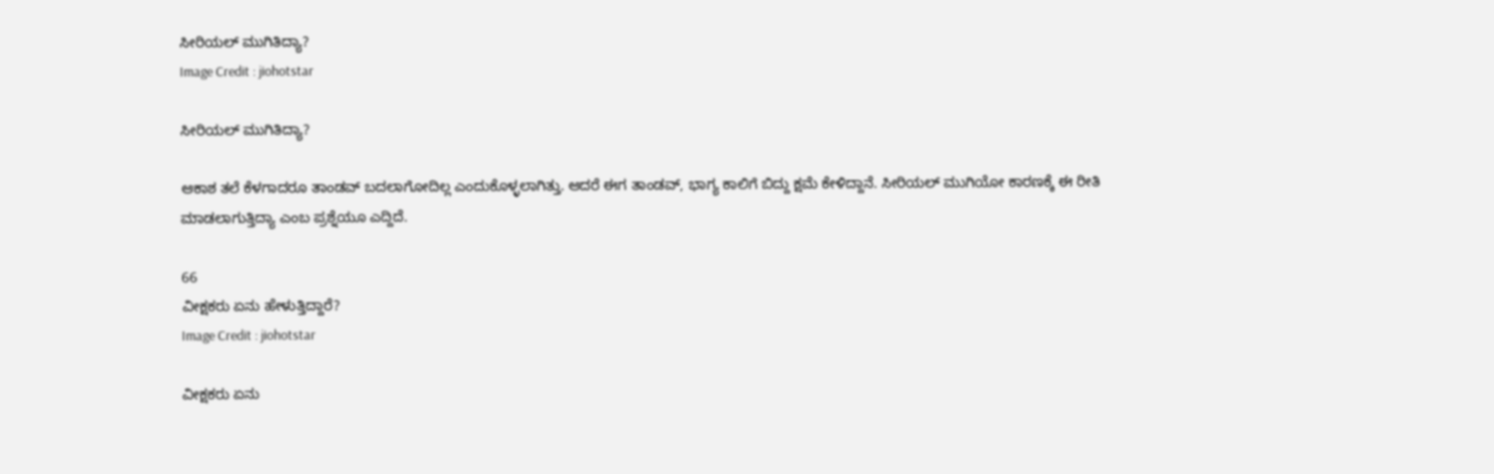ಸೀರಿಯಲ್‌ ಮುಗಿತಿದ್ಯಾ?
Image Credit : jiohotstar

ಸೀರಿಯಲ್‌ ಮುಗಿತಿದ್ಯಾ?

ಆಕಾಶ ತಲೆ ಕೆಳಗಾದರೂ ತಾಂಡವ್‌ ಬದಲಾಗೋದಿಲ್ಲ ಎಂದುಕೊಳ್ಳಲಾಗಿತ್ತು. ಆದರೆ ಈಗ ತಾಂಡವ್‌, ಭಾಗ್ಯ ಕಾಲಿಗೆ ಬಿದ್ದು ಕ್ಷಮೆ ಕೇಳಿದ್ದಾನೆ. ಸೀರಿಯಲ್‌ ಮುಗಿಯೋ ಕಾರಣಕ್ಕೆ ಈ ರೀತಿ ಮಾಡಲಾಗುತ್ತಿದ್ಯಾ ಎಂಬ ಪ್ರಶ್ನೆಯೂ ಎದ್ದಿದೆ.

66
ವೀಕ್ಷಕರು ಏನು ಹೇಳುತ್ತಿದ್ದಾರೆ?
Image Credit : jiohotstar

ವೀಕ್ಷಕರು ಏನು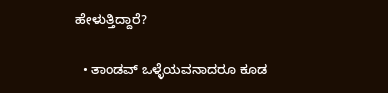ಹೇಳುತ್ತಿದ್ದಾರೆ?

  • ತಾಂಡವ್‌ ಒಳ್ಳೆಯವನಾದರೂ ಕೂಡ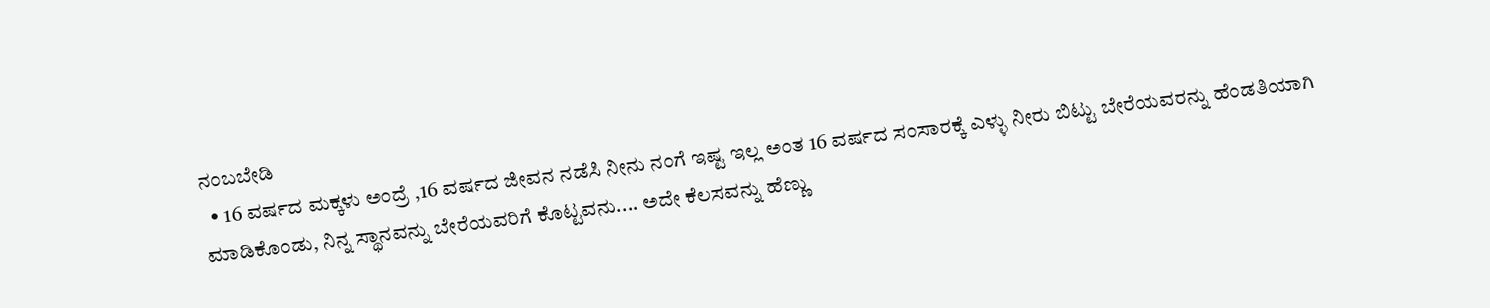ನಂಬಬೇಡಿ
  • 16 ವರ್ಷದ ಮಕ್ಕಳು ಅಂದ್ರೆ ,16 ವರ್ಷದ ಜೀವನ ನಡೆಸಿ ನೀನು ನಂಗೆ ಇಷ್ಟ ಇಲ್ಲ ಅಂತ 16 ವರ್ಷದ ಸಂಸಾರಕ್ಕೆ ಎಳ್ಳು ನೀರು ಬಿಟ್ಟು ಬೇರೆಯವರನ್ನು ಹೆಂಡತಿಯಾಗಿ ಮಾಡಿಕೊಂಡು, ನಿನ್ನ ಸ್ಥಾನವನ್ನು ಬೇರೆಯವರಿಗೆ ಕೊಟ್ಟವನು.... ಅದೇ ಕೆಲಸವನ್ನು ಹೆಣ್ಣು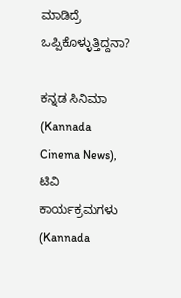ಮಾಡಿದ್ರೆ ಒಪ್ಪಿಕೊಳ್ಳುತ್ತಿದ್ದನಾ?

ಕನ್ನಡ ಸಿನಿಮಾ (Kannada Cinema News), ಟಿವಿ ಕಾರ್ಯಕ್ರಮಗಳು (Kannada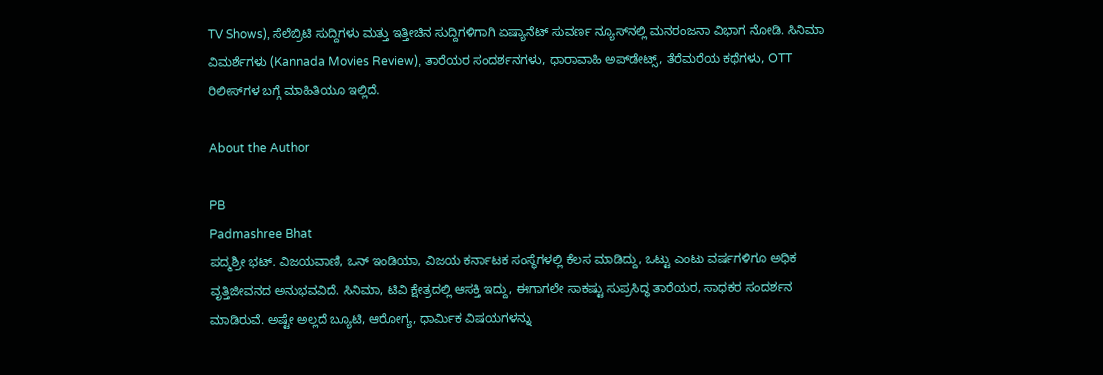TV Shows), ಸೆಲೆಬ್ರಿಟಿ ಸುದ್ದಿಗಳು ಮತ್ತು ಇತ್ತೀಚಿನ ಸುದ್ದಿಗಳಿಗಾಗಿ ಏಷ್ಯಾನೆಟ್ ಸುವರ್ಣ ನ್ಯೂಸ್‌ನಲ್ಲಿ ಮನರಂಜನಾ ವಿಭಾಗ ನೋಡಿ. ಸಿನಿಮಾ ವಿಮರ್ಶೆಗಳು (Kannada Movies Review), ತಾರೆಯರ ಸಂದರ್ಶನಗಳು, ಧಾರಾವಾಹಿ ಅಪ್‌ಡೇಟ್ಸ್‌, ತೆರೆಮರೆಯ ಕಥೆಗಳು, OTT ರಿಲೀಸ್‌ಗಳ ಬಗ್ಗೆ ಮಾಹಿತಿಯೂ ಇಲ್ಲಿದೆ.

About the Author

PB
Padmashree Bhat
ಪದ್ಮಶ್ರೀ ಭಟ್. ವಿಜಯವಾಣಿ, ಒನ್ ಇಂಡಿಯಾ, ವಿಜಯ ಕರ್ನಾಟಕ ಸಂಸ್ಥೆಗಳಲ್ಲಿ ಕೆಲಸ ಮಾಡಿದ್ದು, ಒಟ್ಟು ಎಂಟು ವರ್ಷಗಳಿಗೂ ಅಧಿಕ ವೃತ್ತಿಜೀವನದ ಅನುಭವವಿದೆ. ಸಿನಿಮಾ, ಟಿವಿ ಕ್ಷೇತ್ರದಲ್ಲಿ ಆಸಕ್ತಿ ಇದ್ದು, ಈಗಾಗಲೇ ಸಾಕಷ್ಟು ಸುಪ್ರಸಿದ್ಧ ತಾರೆಯರ, ಸಾಧಕರ ಸಂದರ್ಶನ ಮಾಡಿರುವೆ. ಅಷ್ಟೇ ಅಲ್ಲದೆ ಬ್ಯೂಟಿ, ಆರೋಗ್ಯ, ಧಾರ್ಮಿಕ ವಿಷಯಗಳನ್ನು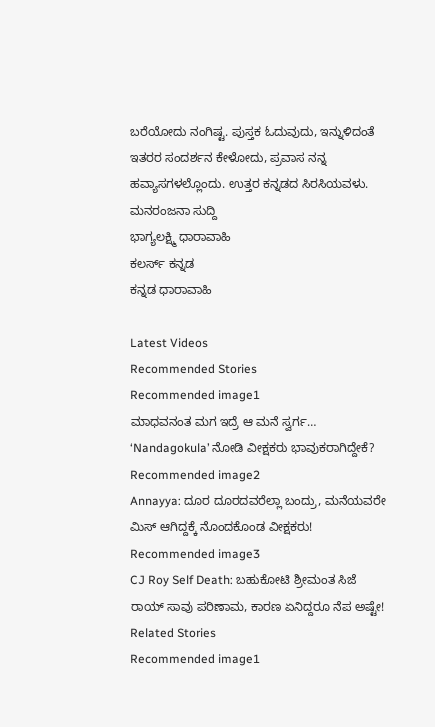ಬರೆಯೋದು ನಂಗಿಷ್ಟ. ಪುಸ್ತಕ ಓದುವುದು, ಇನ್ನುಳಿದಂತೆ ಇತರರ ಸಂದರ್ಶನ ಕೇಳೋದು, ಪ್ರವಾಸ ನನ್ನ ಹವ್ಯಾಸಗಳಲ್ಲೊಂದು. ಉತ್ತರ ಕನ್ನಡದ ಸಿರಸಿಯವಳು.
ಮನರಂಜನಾ ಸುದ್ದಿ
ಭಾಗ್ಯಲಕ್ಷ್ಮಿ ಧಾರಾವಾಹಿ
ಕಲರ್ಸ್ ಕನ್ನಡ
ಕನ್ನಡ ಧಾರಾವಾಹಿ

Latest Videos
Recommended Stories
Recommended image1
ಮಾಧವನಂತ ಮಗ ಇದ್ರೆ ಆ ಮನೆ ಸ್ವರ್ಗ… ‘Nandagokula’ ನೋಡಿ ವೀಕ್ಷಕರು ಭಾವುಕರಾಗಿದ್ದೇಕೆ?
Recommended image2
Annayya: ದೂರ ದೂರದವರೆಲ್ಲಾ ಬಂದ್ರು, ಮನೆಯವರೇ ಮಿಸ್ ಆಗಿದ್ದಕ್ಕೆ ನೊಂದಕೊಂಡ ವೀಕ್ಷಕರು!
Recommended image3
CJ Roy Self Death: ಬಹುಕೋಟಿ ಶ್ರೀಮಂತ ಸಿಜೆ ರಾಯ್ ಸಾವು ಪರಿಣಾಮ, ಕಾರಣ ಏನಿದ್ದರೂ ನೆಪ ಅಷ್ಟೇ!
Related Stories
Recommended image1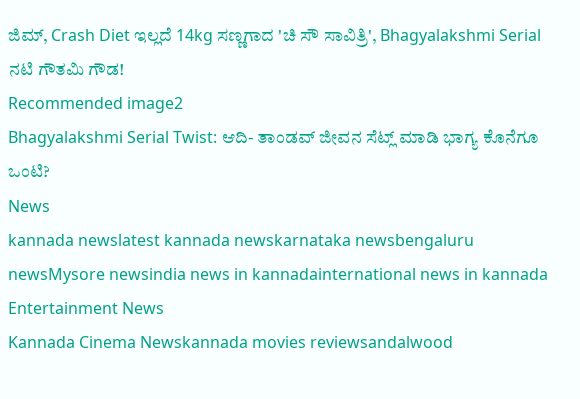ಜಿಮ್‌, Crash Diet ಇಲ್ಲದೆ 14kg ಸಣ್ಣಗಾದ 'ಚಿ ಸೌ ಸಾವಿತ್ರಿ', Bhagyalakshmi Serial ನಟಿ ಗೌತಮಿ ಗೌಡ!
Recommended image2
Bhagyalakshmi Serial Twist: ಆದಿ- ತಾಂಡವ್ ಜೀವನ ಸೆಟ್ಲ್ ಮಾಡಿ ಭಾಗ್ಯ ಕೊನೆಗೂ ಒಂಟಿ?
News
kannada newslatest kannada newskarnataka newsbengaluru newsMysore newsindia news in kannadainternational news in kannada
Entertainment News
Kannada Cinema Newskannada movies reviewsandalwood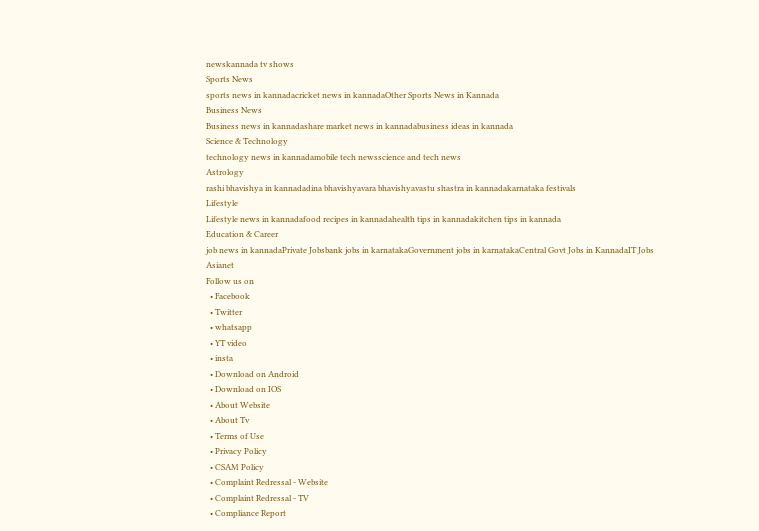newskannada tv shows
Sports News
sports news in kannadacricket news in kannadaOther Sports News in Kannada
Business News
Business news in kannadashare market news in kannadabusiness ideas in kannada
Science & Technology
technology news in kannadamobile tech newsscience and tech news
Astrology
rashi bhavishya in kannadadina bhavishyavara bhavishyavastu shastra in kannadakarnataka festivals
Lifestyle
Lifestyle news in kannadafood recipes in kannadahealth tips in kannadakitchen tips in kannada
Education & Career
job news in kannadaPrivate Jobsbank jobs in karnatakaGovernment jobs in karnatakaCentral Govt Jobs in KannadaIT Jobs
Asianet
Follow us on
  • Facebook
  • Twitter
  • whatsapp
  • YT video
  • insta
  • Download on Android
  • Download on IOS
  • About Website
  • About Tv
  • Terms of Use
  • Privacy Policy
  • CSAM Policy
  • Complaint Redressal - Website
  • Complaint Redressal - TV
  • Compliance Report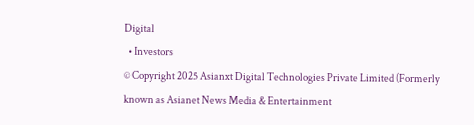Digital
  • Investors
© Copyright 2025 Asianxt Digital Technologies Private Limited (Formerly known as Asianet News Media & Entertainment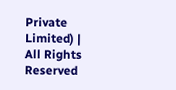Private Limited) | All Rights Reserved